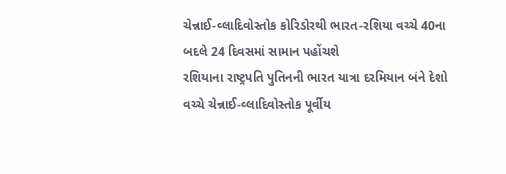ચેન્નાઈ-વ્લાદિવોસ્તોક કોરિડોરથી ભારત-રશિયા વચ્ચે 40ના બદલે 24 દિવસમાં સામાન પહોંચશે
રશિયાના રાષ્ટ્રપતિ પુતિનની ભારત યાત્રા દરમિયાન બંને દેશો વચ્ચે ચેન્નાઈ-વ્લાદિવોસ્તોક પૂર્વીય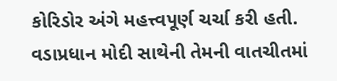કોરિડોર અંગે મહત્ત્વપૂર્ણ ચર્ચા કરી હતી. વડાપ્રધાન મોદી સાથેની તેમની વાતચીતમાં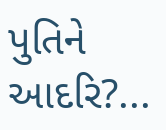પુતિને આદરિ?...